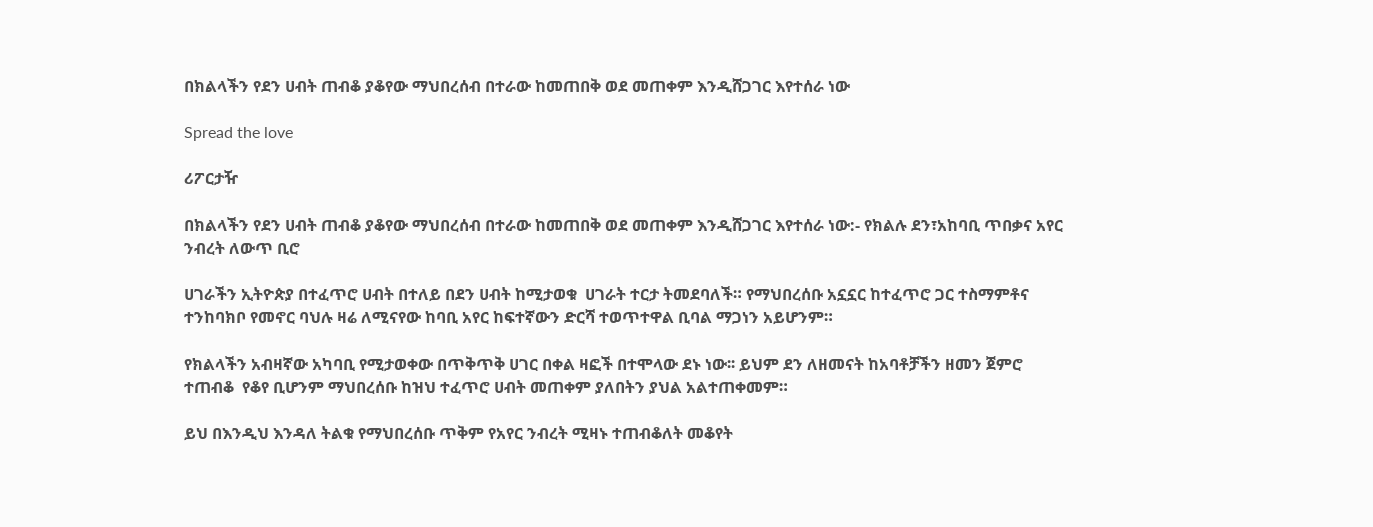በክልላችን የደን ሀብት ጠብቆ ያቆየው ማህበረሰብ በተራው ከመጠበቅ ወደ መጠቀም እንዲሸጋገር እየተሰራ ነው

Spread the love

ሪፖርታዥ

በክልላችን የደን ሀብት ጠብቆ ያቆየው ማህበረሰብ በተራው ከመጠበቅ ወደ መጠቀም እንዲሸጋገር እየተሰራ ነው:- የክልሉ ደን፣አከባቢ ጥበቃና አየር ንብረት ለውጥ ቢሮ

ሀገራችን ኢትዮጵያ በተፈጥሮ ሀብት በተለይ በደን ሀብት ከሚታወቁ  ሀገራት ተርታ ትመደባለች። የማህበረሰቡ አኗኗር ከተፈጥሮ ጋር ተስማምቶና ተንከባክቦ የመኖር ባህሉ ዛሬ ለሚናየው ከባቢ አየር ከፍተኛውን ድርሻ ተወጥተዋል ቢባል ማጋነን አይሆንም።

የክልላችን አብዛኛው አካባቢ የሚታወቀው በጥቅጥቅ ሀገር በቀል ዛፎች በተሞላው ደኑ ነው፡፡ ይህም ደን ለዘመናት ከአባቶቻችን ዘመን ጀምሮ ተጠብቆ  የቆየ ቢሆንም ማህበረሰቡ ከዝህ ተፈጥሮ ሀብት መጠቀም ያለበትን ያህል አልተጠቀመም።

ይህ በእንዲህ እንዳለ ትልቁ የማህበረሰቡ ጥቅም የአየር ንብረት ሚዛኑ ተጠብቆለት መቆየት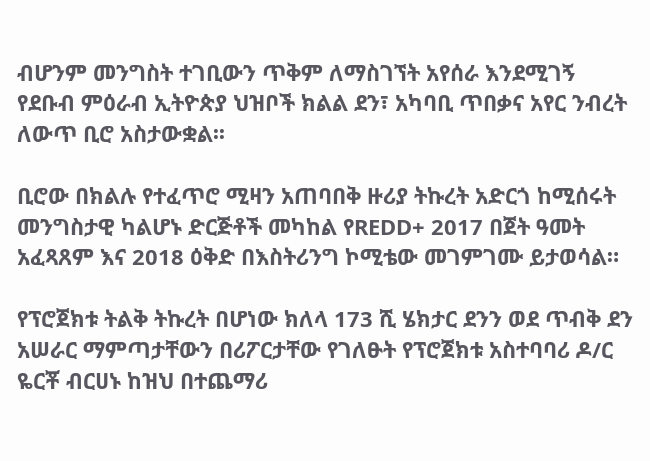ብሆንም መንግስት ተገቢውን ጥቅም ለማስገኘት አየሰራ እንደሚገኝ የደቡብ ምዕራብ ኢትዮጵያ ህዝቦች ክልል ደን፣ አካባቢ ጥበቃና አየር ንብረት ለውጥ ቢሮ አስታውቋል፡፡

ቢሮው በክልሉ የተፈጥሮ ሚዛን አጠባበቅ ዙሪያ ትኩረት አድርጎ ከሚሰሩት መንግስታዊ ካልሆኑ ድርጅቶች መካከል የREDD+ 2017 በጀት ዓመት አፈጻጸም እና 2018 ዕቅድ በእስትሪንግ ኮሚቴው መገምገሙ ይታወሳል።

የፕሮጀክቱ ትልቅ ትኩረት በሆነው ክለላ 173 ሺ ሄክታር ደንን ወደ ጥብቅ ደን አሠራር ማምጣታቸውን በሪፖርታቸው የገለፁት የፕሮጀክቱ አስተባባሪ ዶ/ር ዬርቾ ብርሀኑ ከዝህ በተጨማሪ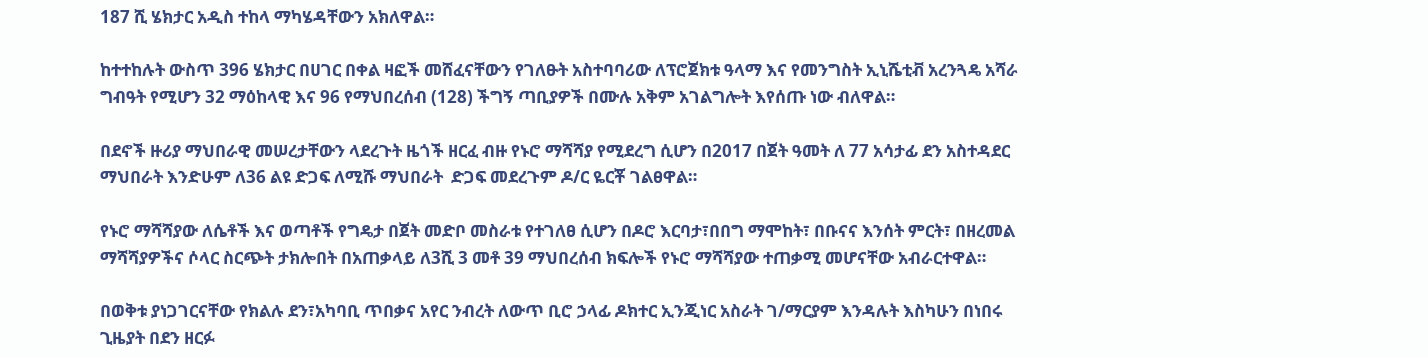187 ሺ ሄክታር አዲስ ተከላ ማካሄዳቸውን አክለዋል።

ከተተከሉት ውስጥ 396 ሄክታር በሀገር በቀል ዛፎች መሸፈናቸውን የገለፁት አስተባባሪው ለፕሮጀክቱ ዓላማ እና የመንግስት ኢኒሼቲቭ አረንጓዴ አሻራ ግብዓት የሚሆን 32 ማዕከላዊ እና 96 የማህበረሰብ (128) ችግኝ ጣቢያዎች በሙሉ አቅም አገልግሎት እየሰጡ ነው ብለዋል።

በደኖች ዙሪያ ማህበራዊ መሠረታቸውን ላደረጉት ዜጎች ዘርፈ ብዙ የኑሮ ማሻሻያ የሚደረግ ሲሆን በ2017 በጀት ዓመት ለ 77 አሳታፊ ደን አስተዳደር ማህበራት እንድሁም ለ36 ልዩ ድጋፍ ለሚሹ ማህበራት  ድጋፍ መደረጉም ዶ/ር ዬርቾ ገልፀዋል።

የኑሮ ማሻሻያው ለሴቶች እና ወጣቶች የግዴታ በጀት መድቦ መስራቱ የተገለፀ ሲሆን በዶሮ እርባታ፣በበግ ማሞከት፣ በቡናና እንሰት ምርት፣ በዘረመል ማሻሻያዎችና ሶላር ስርጭት ታክሎበት በአጠቃላይ ለ3ሺ 3 መቶ 39 ማህበረሰብ ክፍሎች የኑሮ ማሻሻያው ተጠቃሚ መሆናቸው አብራርተዋል።

በወቅቱ ያነጋገርናቸው የክልሉ ደን፣አካባቢ ጥበቃና አየር ንብረት ለውጥ ቢሮ ኃላፊ ዶክተር ኢንጂነር አስራት ገ/ማርያም እንዳሉት እስካሁን በነበሩ ጊዜያት በደን ዘርፉ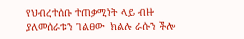የህብረተሰቡ ተጠቃሚነት ላይ ብዙ ያለመሰራቱን ገልፀው  ክልሉ ራሱን ችሎ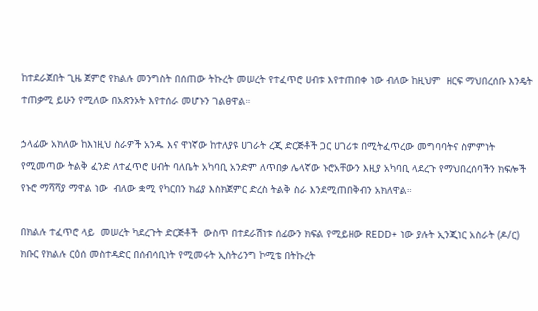ከተደራጀበት ጊዜ ጀምሮ የክልሉ መንግስት በሰጠው ትኩረት መሠረት የተፈጥሮ ሀብቱ እየተጠበቀ ነው ብለው ከዚህም  ዘርፍ ማህበረሰቡ እንዴት ተጠቃሚ ይሁን የሚለው በአጽንኦት እየተሰራ መሆኑን ገልፀዋል።

ኃላፊው አክለው ከእነዚህ ስራዎች አንዱ እና ዋነኛው ከተለያዩ ሀገራት ረጂ ድርጅቶች ጋር ሀገሪቱ በሚትፈጥረው መግባባትና ስምምነት የሚመጣው ትልቅ ፈንድ ለተፈጥሮ ሀብት ባለቤት አካባቢ አንድም ለጥበቃ ሌላኛው ኑሮአቸውን እዚያ አካባቢ ላደረጉ የማህበረሰባችን ክፍሎች የኑሮ ማሻሻያ ማዋል ነው  ብለው ቋሚ የካርበን ክፊያ እስክጀምር ድረስ ትልቅ ስራ እንደሚጠበቅብን አክለዋል።

በክልሉ ተፈጥሮ ላይ  መሠረት ካደረጉት ድርጅቶች  ውስጥ በተደራሽነቱ ሰፊውን ክፍል የሚይዘው REDD+ ነው ያሉት ኢንጂነር አስራት (ዶ/ር) ክቡር የክልሉ ርዕሰ መስተዳድር በሰብሳቢነት የሚመሩት ኢስትሪንግ ኮሚቴ በትኩረት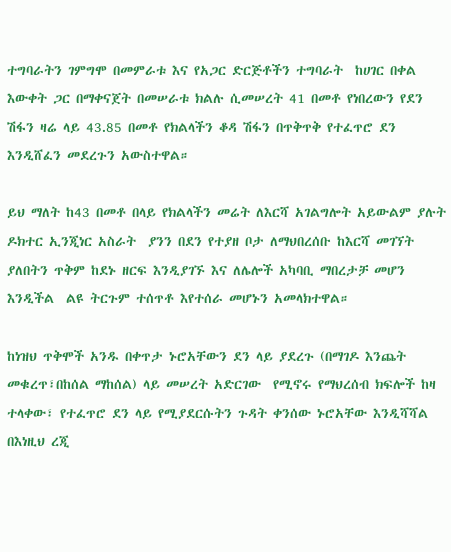ተግባራትን ገምግሞ በመምራቱ እና የአጋር ድርጅቶችን ተግባራት  ከሀገር በቀል እውቀት ጋር በማቀናጀት በመሠራቱ ክልሉ ሲመሠረት 41 በመቶ የነበረውን የደን ሽፋን ዛሬ ላይ 43.85 በመቶ የክልላችን ቆዳ ሽፋን በጥቅጥቅ የተፈጥሮ ደን እንዲሸፈን መደረጉን አውስተዋል።

ይህ ማለት ከ43 በመቶ በላይ የክልላችን መሬት ለእርሻ አገልግሎት አይውልም ያሉት ዶክተር ኢንጂነር አስራት  ያንን በደን የተያዘ ቦታ ለማህበረሰቡ ከእርሻ መገኘት ያለበትን ጥቅም ከደኑ ዘርፍ እንዲያገኙ እና ለሌሎች አካባቢ ማበረታቻ መሆን እንዲችል  ልዩ ትርጉም ተሰጥቶ እየተሰራ መሆኑን አመላክተዋል።

ከነዝህ ጥቅሞች አንዱ በቀጥታ ኑሮአቸውን ደን ላይ ያደረጉ (በማገዶ እንጨት መቁረጥ፣በከሰል ማከሰል) ላይ መሠረት አድርገው  የሚኖሩ የማህረሰብ ክፍሎች ከዛ ተላቀው፣ የተፈጥሮ ደን ላይ የሚያደርሱትን ጉዳት ቀንሰው ኑሮአቸው እንዲሻሻል በእነዚህ ረጂ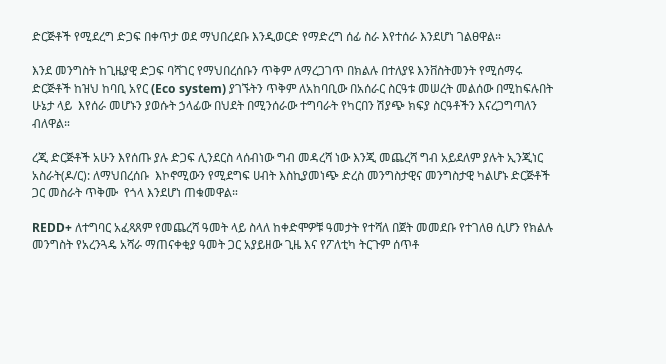ድርጅቶች የሚደረግ ድጋፍ በቀጥታ ወደ ማህበረደቡ እንዲወርድ የማድረግ ሰፊ ስራ እየተሰራ እንደሆነ ገልፀዋል።

እንደ መንግስት ከጊዜያዊ ድጋፍ ባሻገር የማህበረሰቡን ጥቅም ለማረጋገጥ በክልሉ በተለያዩ እንቨስትመንት የሚሰማሩ ድርጅቶች ከዝህ ከባቢ አየር (Eco system) ያገኙትን ጥቅም ለአከባቢው በአሰራር ስርዓቱ መሠረት መልሰው በሚከፍሉበት  ሁኔታ ላይ  እየሰራ መሆኑን ያወሱት ኃላፊው በህደት በሚንሰራው ተግባራት የካርበን ሽያጭ ክፍያ ስርዓቶችን እናረጋግጣለን ብለዋል።

ረጂ ድርጅቶች አሁን እየሰጡ ያሉ ድጋፍ ሊንደርስ ላሰብነው ግብ መዳረሻ ነው እንጂ መጨረሻ ግብ አይደለም ያሉት ኢንጂነር አስራት(ዶ/ር): ለማህበረሰቡ  እኮኖሚውን የሚደግፍ ሀብት እስኪያመነጭ ድረስ መንግስታዊና መንግስታዊ ካልሆኑ ድርጅቶች ጋር መስራት ጥቅሙ  የጎላ እንደሆነ ጠቁመዋል።

REDD+ ለተግባር አፈጻጸም የመጨረሻ ዓመት ላይ ስላለ ከቀድሞዎቹ ዓመታት የተሻለ በጀት መመደቡ የተገለፀ ሲሆን የክልሉ መንግስት የአረንጓዴ አሻራ ማጠናቀቂያ ዓመት ጋር አያይዘው ጊዜ እና የፖለቲካ ትርጉም ሰጥቶ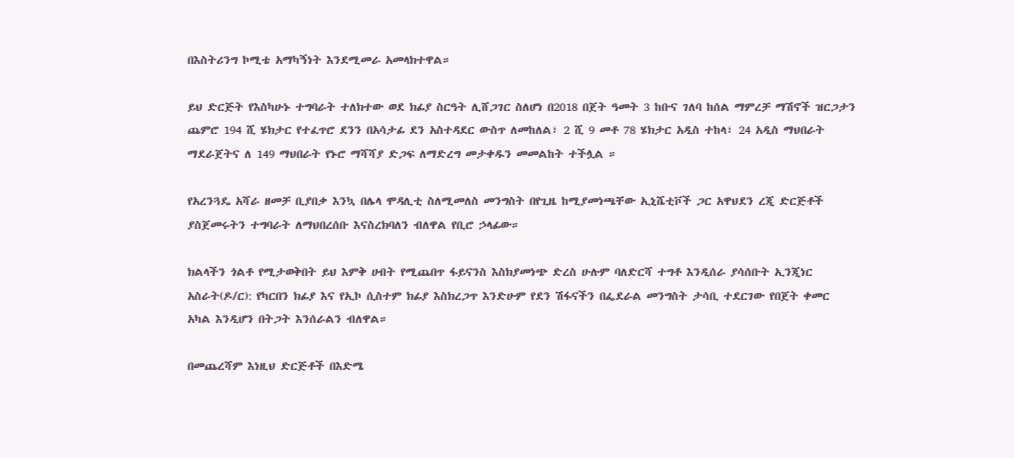በእስትሪንግ ኮሚቴ አማካኝነት እንደሚመራ አመላክተዋል።

ይህ ድርጅት የእስካሁኑ ተግባራት ተለክተው ወደ ክፊያ ስርዓት ሊሸጋገር ስለሆነ በ2018 በጀት ዓመት 3 ከቡና ገለባ ከሰል ማምረቻ ማሽኖች ዝርጋታን ጨምሮ 194 ሺ ሄክታር የተፈጥሮ ደንን በአሳታፊ ደን አስተዳደር ውስጥ ለመከለል፣ 2 ሺ 9 መቶ 78 ሄክታር አዲስ ተከላ፣ 24 አዲስ ማህበራት ማደራጀትና ለ 149 ማህበራት የኑሮ ማሻሻያ ድጋፍ ለማድረግ መታቀዱን መመልከት ተችሏል ።

የአረንጓዴ አሻራ ዘመቻ ቢያበቃ እንኳ በሌላ ሞዳሊቲ ስለሚመለስ መንግስት በየጊዜ ከሚያመነጫቸው ኢኒሼቲቮች ጋር አዋህደን ረጂ ድርጅቶች ያስጀመሩትን ተግባራት ለማህበረሰቡ እናስረክባለን ብለዋል የቢሮ ኃላፊው።

ክልላችን ጎልቶ የሚታወቅበት ይህ እምቅ ሀብት የሚጨበጥ ፋይናንስ እስክያመነጭ ድረስ ሁሉም ባለድርሻ ተግቶ እንዲሰራ ያሳሰቡት ኢንጂነር አስራት(ዶ/ር): የካርበን ክፊያ እና የኢኮ ሲስተም ክፊያ እስክረጋጥ እንድሁም የደን ሽፋናችን በፌደራል መንግስት ታሳቢ ተደርገው የበጀት ቀመር አካል እንዲሆን በትጋት እንሰራልን ብለዋል።

በመጨረሻም እነዚህ ድርጅቶች በእድሜ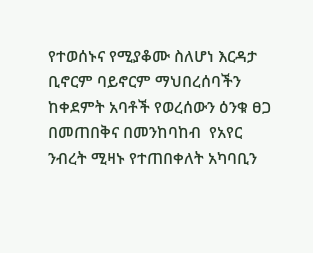የተወሰኑና የሚያቆሙ ስለሆነ እርዳታ ቢኖርም ባይኖርም ማህበረሰባችን ከቀደምት አባቶች የወረሰውን ዕንቁ ፀጋ በመጠበቅና በመንከባከብ  የአየር ንብረት ሚዛኑ የተጠበቀለት አካባቢን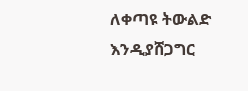ለቀጣዩ ትውልድ እንዲያሸጋግር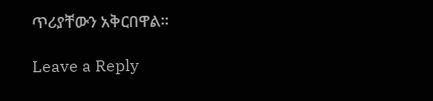ጥሪያቸውን አቅርበዋል።

Leave a Reply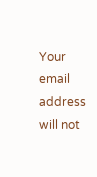Your email address will not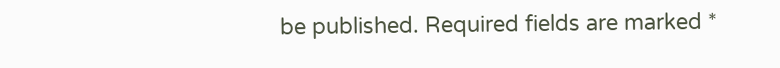be published. Required fields are marked *